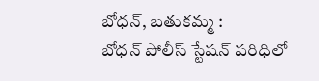బోధన్, బతుకమ్మ :
బోధన్ పోలీస్ స్టేషన్ పరిధిలో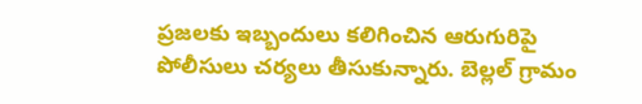ప్రజలకు ఇబ్బందులు కలిగించిన ఆరుగురిపై పోలీసులు చర్యలు తీసుకున్నారు. బెల్లల్ గ్రామం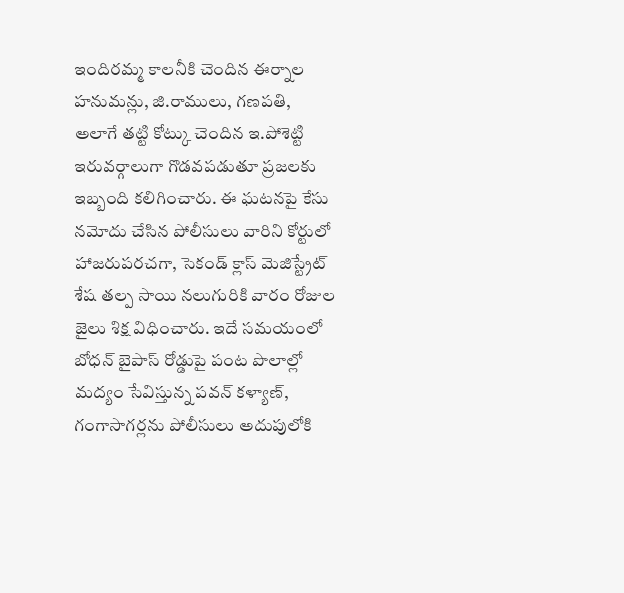ఇందిరమ్మ కాలనీకి చెందిన ఈర్నాల హనుమన్లు, జి.రాములు, గణపతి, అలాగే తట్టి కోట్కు చెందిన ఇ.పోశెట్టి ఇరువర్గాలుగా గొడవపడుతూ ప్రజలకు ఇబ్బంది కలిగించారు. ఈ ఘటనపై కేసు నమోదు చేసిన పోలీసులు వారిని కోర్టులో హాజరుపరచగా, సెకండ్ క్లాస్ మెజిస్ట్రేట్ శేష తల్ప సాయి నలుగురికి వారం రోజుల జైలు శిక్ష విధించారు. ఇదే సమయంలో బోధన్ బైపాస్ రోడ్డుపై పంట పొలాల్లో మద్యం సేవిస్తున్న పవన్ కళ్యాణ్, గంగాసాగర్లను పోలీసులు అదుపులోకి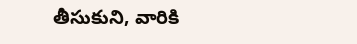తీసుకుని, వారికి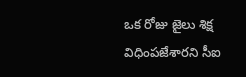ఒక రోజు జైలు శిక్ష విధింపజేశారని సీఐ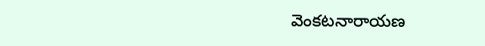వెంకటనారాయణ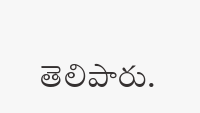తెలిపారు.